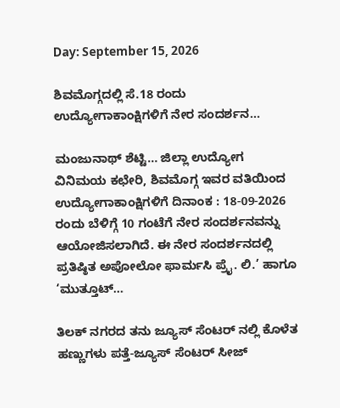Day: September 15, 2026

ಶಿವಮೊಗ್ಗದಲ್ಲಿ ಸೆ.18 ರಂದು ಉದ್ಯೋಗಾಕಾಂಕ್ಷಿಗಳಿಗೆ ನೇರ ಸಂದರ್ಶನ…

ಮಂಜುನಾಥ್ ಶೆಟ್ಟಿ… ಜಿಲ್ಲಾ ಉದ್ಯೋಗ ವಿನಿಮಯ ಕಛೇರಿ, ಶಿವಮೊಗ್ಗ ಇವರ ವತಿಯಿಂದ ಉದ್ಯೋಗಾಕಾಂಕ್ಷಿಗಳಿಗೆ ದಿನಾಂಕ : 18-09-2026 ರಂದು ಬೆಳಿಗ್ಗೆ 10 ಗಂಟೆಗೆ ನೇರ ಸಂದರ್ಶನವನ್ನು ಆಯೋಜಿಸಲಾಗಿದೆ. ಈ ನೇರ ಸಂದರ್ಶನದಲ್ಲಿ ಪ್ರತಿಷ್ಠಿತ ಅಪೋಲೋ ಫಾರ್ಮಸಿ ಪ್ರೈ. ಲಿ.’ ಹಾಗೂ ‘ಮುತ್ತೂಟ್…

ತಿಲಕ್ ನಗರದ ತನು ಜ್ಯೂಸ್ ಸೆಂಟರ್ ನಲ್ಲಿ ಕೊಳೆತ ಹಣ್ಣುಗಳು ಪತ್ತೆ-ಜ್ಯೂಸ್ ಸೆಂಟರ್ ಸೀಜ್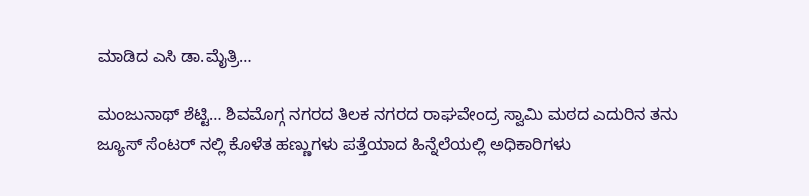ಮಾಡಿದ ಎಸಿ ಡಾ.ಮೈತ್ರಿ…

ಮಂಜುನಾಥ್ ಶೆಟ್ಟಿ… ಶಿವಮೊಗ್ಗ ನಗರದ ತಿಲಕ ನಗರದ ರಾಘವೇಂದ್ರ ಸ್ವಾಮಿ ಮಠದ ಎದುರಿನ ತನು ಜ್ಯೂಸ್ ಸೆಂಟರ್ ‌ನಲ್ಲಿ ಕೊಳೆತ ಹಣ್ಣುಗಳು ಪತ್ತೆಯಾದ ಹಿನ್ನೆಲೆಯಲ್ಲಿ ಅಧಿಕಾರಿಗಳು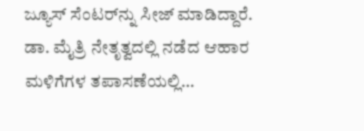ಜ್ಯೂಸ್ ಸೆಂಟರ್‌ನ್ನು ಸೀಜ್ ಮಾಡಿದ್ದಾರೆ. ಡಾ. ಮೈತ್ರಿ ನೇತೃತ್ವದಲ್ಲಿ ನಡೆದ ಆಹಾರ ಮಳಿಗೆಗಳ ತಪಾಸಣೆಯಲ್ಲಿ…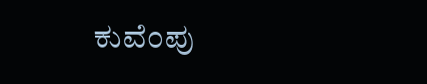ಕುವೆಂಪು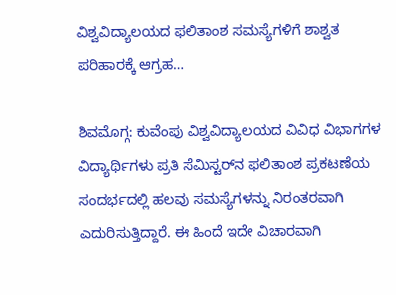ವಿಶ್ವವಿದ್ಯಾಲಯದ ಫಲಿತಾಂಶ ಸಮಸ್ಯೆಗಳಿಗೆ ಶಾಶ್ವತ ಪರಿಹಾರಕ್ಕೆ ಆಗ್ರಹ…

ಶಿವಮೊಗ್ಗ: ಕುವೆಂಪು ವಿಶ್ವವಿದ್ಯಾಲಯದ ವಿವಿಧ ವಿಭಾಗಗಳ ವಿದ್ಯಾರ್ಥಿಗಳು ಪ್ರತಿ ಸೆಮಿಸ್ಟರ್‌ನ ಫಲಿತಾಂಶ ಪ್ರಕಟಣೆಯ ಸಂದರ್ಭದಲ್ಲಿ ಹಲವು ಸಮಸ್ಯೆಗಳನ್ನು ನಿರಂತರವಾಗಿ ಎದುರಿಸುತ್ತಿದ್ದಾರೆ. ಈ ಹಿಂದೆ ಇದೇ ವಿಚಾರವಾಗಿ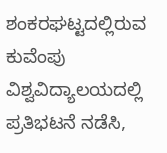ಶಂಕರಘಟ್ಟದಲ್ಲಿರುವ ಕುವೆಂಪು ವಿಶ್ವವಿದ್ಯಾಲಯದಲ್ಲಿ ಪ್ರತಿಭಟನೆ ನಡೆಸಿ,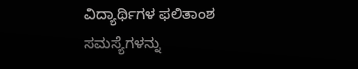ವಿದ್ಯಾರ್ಥಿಗಳ ಫಲಿತಾಂಶ ಸಮಸ್ಯೆಗಳನ್ನು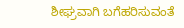ಶೀಘ್ರವಾಗಿ ಬಗೆಹರಿಸುವಂತೆ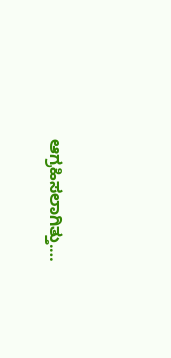ಆಗ್ರಹಿಸಲಾಗಿತ್ತು.…